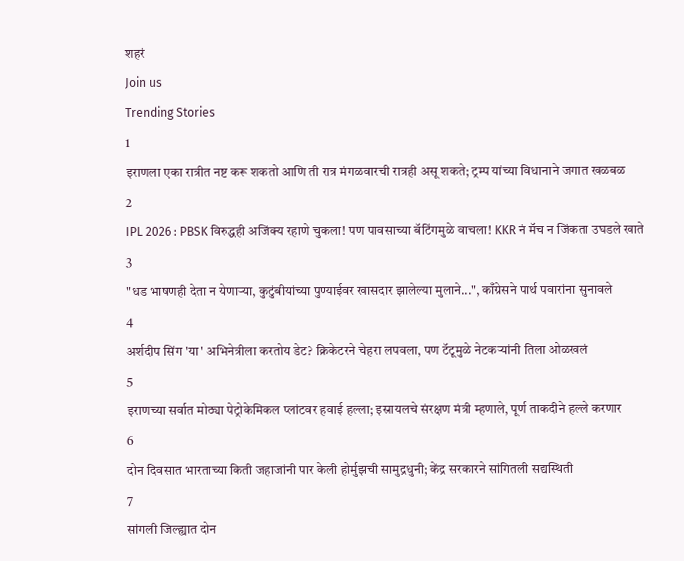शहरं
Join us
Trending Stories
1
इराणला एका रात्रीत नष्ट करू शकतो आणि ती रात्र मंगळवारची रात्रही असू शकते; ट्रम्प यांच्या विधानाने जगात खळबळ
2
IPL 2026 : PBSK विरुद्धही अजिंक्य रहाणे चुकला! पण पावसाच्या बॅटिंगमुळे वाचला! KKR नं मॅच न जिंकता उघडले खाते
3
"धड भाषणही देता न येणाऱ्या, कुटुंबीयांच्या पुण्याईवर खासदार झालेल्या मुलाने...", काँग्रेसने पार्थ पवारांना सुनावले
4
अर्शदीप सिंग 'या' अभिनेत्रीला करतोय डेट? क्रिकेटरने चेहरा लपवला, पण टॅटूमुळे नेटकऱ्यांनी तिला ओळखलं
5
इराणच्या सर्वात मोठ्या पेट्रोकेमिकल प्लांटवर हवाई हल्ला; इस्रायलचे संरक्षण मंत्री म्हणाले, पूर्ण ताकदीने हल्ले करणार
6
दोन दिवसात भारताच्या किती जहाजांनी पार केली होर्मुझची सामुद्रधुनी; केंद्र सरकारने सांगितली सद्यस्थिती
7
सांगली जिल्ह्यात दोन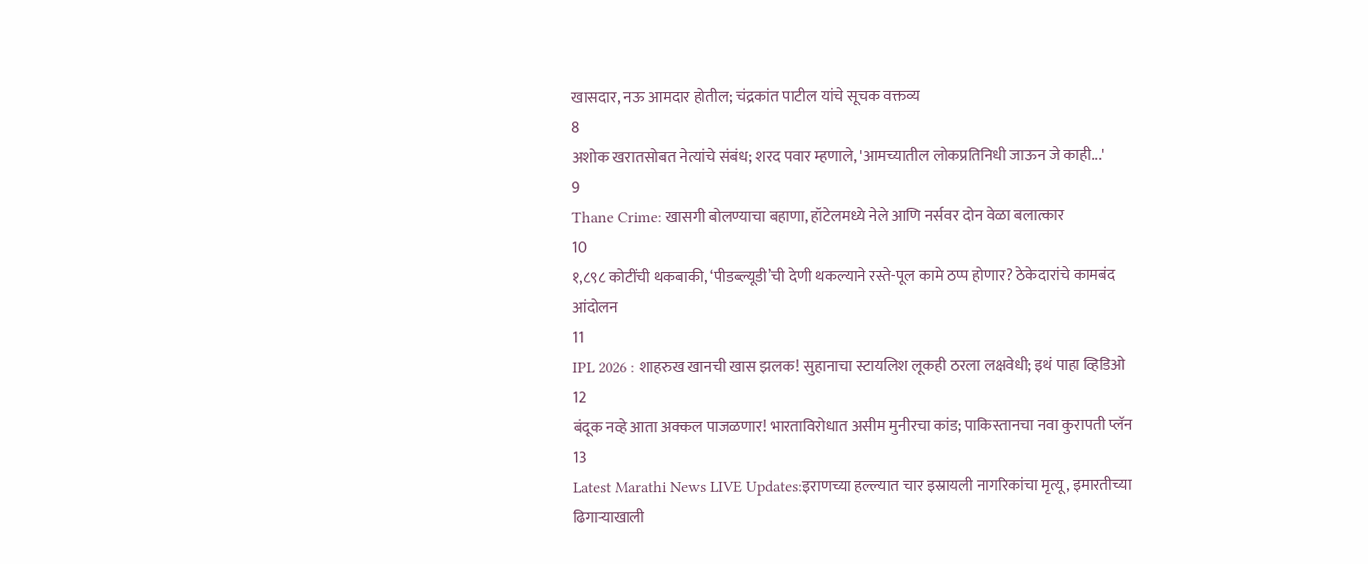खासदार, नऊ आमदार होतील; चंद्रकांत पाटील यांचे सूचक वक्तव्य
8
अशोक खरातसोबत नेत्यांचे संबंध; शरद पवार म्हणाले, 'आमच्यातील लोकप्रतिनिधी जाऊन जे काही...'
9
Thane Crime: खासगी बोलण्याचा बहाणा, हॉटेलमध्ये नेले आणि नर्सवर दोन वेळा बलात्कार
10
१,८९८ कोटींची थकबाकी, ‘पीडब्ल्यूडी’ची देणी थकल्याने रस्ते-पूल कामे ठप्प होणार? ठेकेदारांचे कामबंद आंदोलन
11
IPL 2026 : शाहरुख खानची खास झलक! सुहानाचा स्टायलिश लूकही ठरला लक्षवेधी; इथं पाहा व्हिडिओ
12
बंदूक नव्हे आता अक्कल पाजळणार! भारताविरोधात असीम मुनीरचा कांड; पाकिस्तानचा नवा कुरापती प्लॅन
13
Latest Marathi News LIVE Updates:इराणच्या हल्ल्यात चार इस्रायली नागरिकांचा मृत्यू, इमारतीच्या ढिगाऱ्याखाली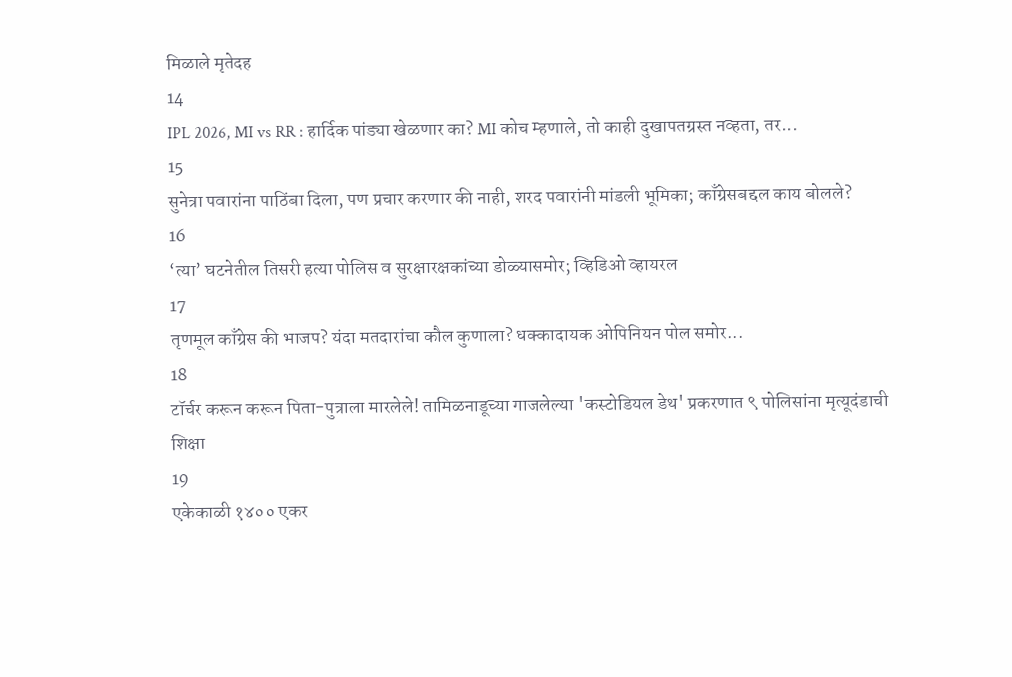मिळाले मृतेदह
14
IPL 2026, MI vs RR : हार्दिक पांड्या खेळणार का? MI कोच म्हणाले, तो काही दुखापतग्रस्त नव्हता, तर...
15
सुनेत्रा पवारांना पाठिंबा दिला, पण प्रचार करणार की नाही, शरद पवारांनी मांडली भूमिका; काँग्रेसबद्दल काय बोलले?
16
‘त्या’ घटनेतील तिसरी हत्या पोलिस व सुरक्षारक्षकांच्या डोळ्यासमोर; व्हिडिओ व्हायरल
17
तृणमूल काँग्रेस की भाजप? यंदा मतदारांचा कौल कुणाला? धक्कादायक ओपिनियन पोल समोर...
18
टॉर्चर करून करून पिता-पुत्राला मारलेले! तामिळनाडूच्या गाजलेल्या 'कस्टोडियल डेथ' प्रकरणात ९ पोलिसांना मृत्यूदंडाची शिक्षा
19
एकेकाळी १४०० एकर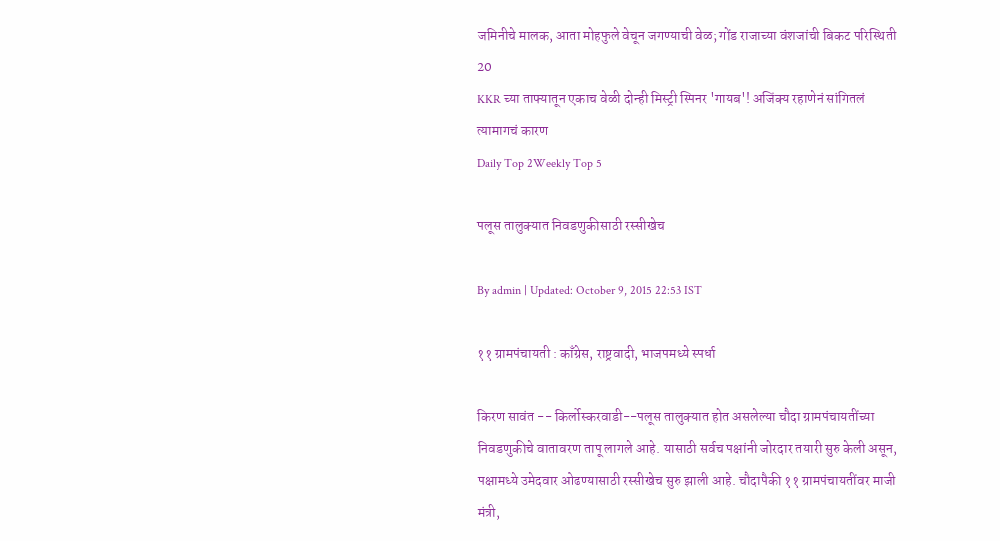जमिनीचे मालक, आता मोहफुले वेचून जगण्याची वेळ; गोंड राजाच्या वंशजांची बिकट परिस्थिती
20
KKR च्या ताफ्यातून एकाच वेळी दोन्ही मिस्ट्री स्पिनर 'गायब'! अजिंक्य रहाणेनं सांगितलं त्यामागचं कारण
Daily Top 2Weekly Top 5

पलूस तालुक्यात निवडणुकीसाठी रस्सीखेच

By admin | Updated: October 9, 2015 22:53 IST

११ ग्रामपंचायती : काँग्रेस, राष्ट्रवादी, भाजपमध्ये स्पर्धा

किरण सावंत -- किर्लोस्करवाडी--पलूस तालुक्यात होत असलेल्या चौदा ग्रामपंचायतींच्या निवडणुकीचे वातावरण तापू लागले आहे. यासाठी सर्वच पक्षांनी जोरदार तयारी सुरु केली असून, पक्षामध्ये उमेदवार ओढण्यासाठी रस्सीखेच सुरु झाली आहे. चौदापैकी ११ ग्रामपंचायतींवर माजी मंत्री,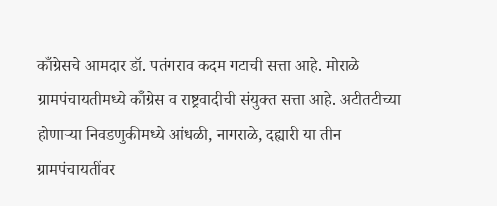काँग्रेसचे आमदार डॉ. पतंगराव कदम गटाची सत्ता आहे. मोराळे ग्रामपंचायतीमध्ये कॉँग्रेस व राष्ट्रवादीची संयुक्त सत्ता आहे. अटीतटीच्या होणाऱ्या निवडणुकीमध्ये आंधळी, नागराळे, दह्यारी या तीन ग्रामपंचायतींवर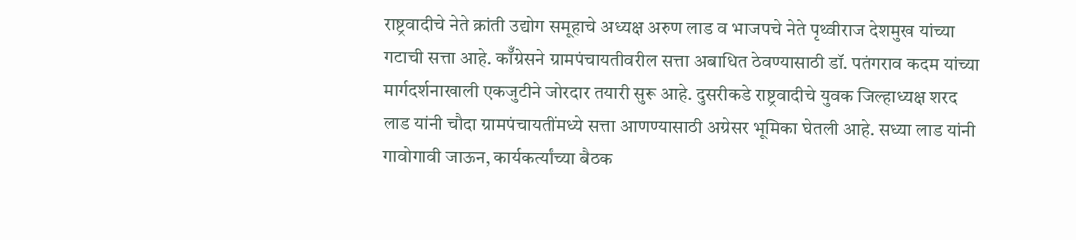राष्ट्रवादीचे नेते क्रांती उद्योग समूहाचे अध्यक्ष अरुण लाड व भाजपचे नेते पृथ्वीराज देशमुख यांच्या गटाची सत्ता आहे. कॉँग्रेसने ग्रामपंचायतीवरील सत्ता अबाधित ठेवण्यासाठी डॉ. पतंगराव कदम यांच्या मार्गदर्शनाखाली एकजुटीने जोरदार तयारी सुरू आहे. दुसरीकडे राष्ट्रवादीचे युवक जिल्हाध्यक्ष शरद लाड यांनी चौदा ग्रामपंचायतींमध्ये सत्ता आणण्यासाठी अग्रेसर भूमिका घेतली आहे. सध्या लाड यांनी गावोगावी जाऊन, कार्यकर्त्यांच्या बैठक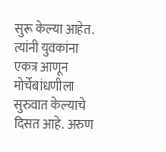सुरू केल्या आहेत. त्यांनी युवकांना एकत्र आणून मोर्चेबांधणीला सुरुवात केल्याचे दिसत आहे. अरुण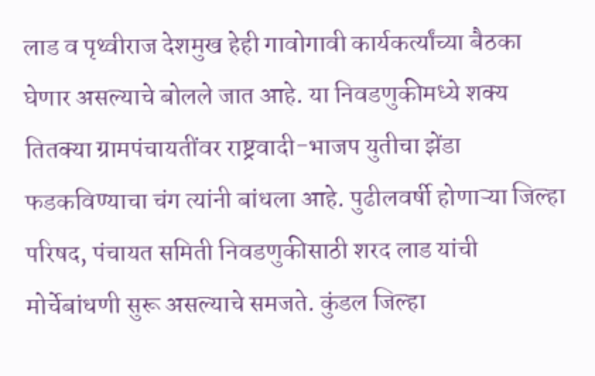लाड व पृथ्वीराज देशमुख हेही गावोगावी कार्यकर्त्यांच्या बैठका घेणार असल्याचे बोलले जात आहे. या निवडणुकीमध्ये शक्य तितक्या ग्रामपंचायतींवर राष्ट्रवादी-भाजप युतीचा झेंडा फडकविण्याचा चंग त्यांनी बांधला आहे. पुढीलवर्षी होणाऱ्या जिल्हा परिषद, पंचायत समिती निवडणुकीसाठी शरद लाड यांची मोर्चेबांधणी सुरू असल्याचे समजते. कुंडल जिल्हा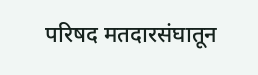परिषद मतदारसंघातून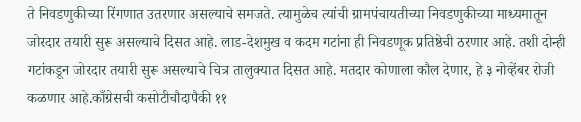ते निवडणुकीच्या रिंगणात उतरणार असल्याचे समजते. त्यामुळेच त्यांची ग्रामपंचायतीच्या निवडणुकीच्या माध्यमातून जोरदार तयारी सुरू असल्याचे दिसत आहे. लाड-देशमुख व कदम गटांना ही निवडणूक प्रतिष्ठेची ठरणार आहे. तशी दोन्ही गटांकडून जोरदार तयारी सुरू असल्याचे चित्र तालुक्यात दिसत आहे. मतदार कोणाला कौल देणार, हे ३ नोव्हेंबर रोजी कळणार आहे.काँग्रेसची कसोटीचौदापैकी ११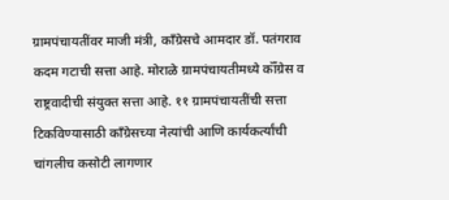ग्रामपंचायतींवर माजी मंत्री, काँग्रेसचे आमदार डॉ. पतंगराव कदम गटाची सत्ता आहे. मोराळे ग्रामपंचायतीमध्ये कॉँग्रेस व राष्ट्रवादीची संयुक्त सत्ता आहे. ११ ग्रामपंचायतींची सत्ता टिकविण्यासाठी काँग्रेसच्या नेत्यांची आणि कार्यकर्त्यांची चांगलीच कसोटी लागणार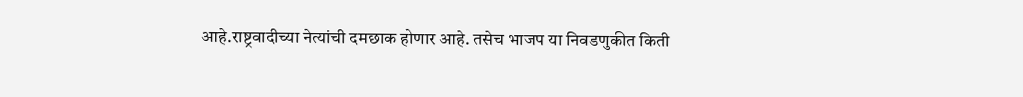आहे.राष्ट्रवादीच्या नेत्यांची दमछाक होणार आहे. तसेच भाजप या निवडणुकीत किती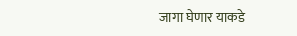जागा घेणार याकडे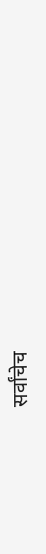सर्वांचेच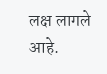लक्ष लागले आहे.